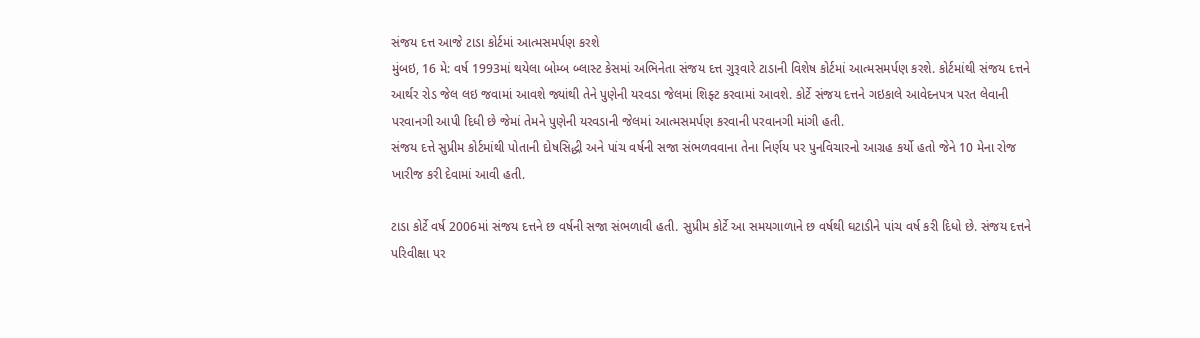સંજય દત્ત આજે ટાડા કોર્ટમાં આત્મસમર્પણ કરશે
મુંબઇ, 16 મે: વર્ષ 1993માં થયેલા બોમ્બ બ્લાસ્ટ કેસમાં અભિનેતા સંજય દત્ત ગુરૂવારે ટાડાની વિશેષ કોર્ટમાં આત્મસમર્પણ કરશે. કોર્ટમાંથી સંજય દત્તને આર્થર રોડ જેલ લઇ જવામાં આવશે જ્યાંથી તેને પુણેની યરવડા જેલમાં શિફ્ટ કરવામાં આવશે. કોર્ટે સંજય દત્તને ગઇકાલે આવેદનપત્ર પરત લેવાની પરવાનગી આપી દિધી છે જેમાં તેમને પુણેની યરવડાની જેલમાં આત્મસમર્પણ કરવાની પરવાનગી માંગી હતી.
સંજય દત્તે સુપ્રીમ કોર્ટમાંથી પોતાની દોષસિદ્ધી અને પાંચ વર્ષની સજા સંભળવવાના તેના નિર્ણય પર પુનવિચારનો આગ્રહ કર્યો હતો જેને 10 મેના રોજ ખારીજ કરી દેવામાં આવી હતી.

ટાડા કોર્ટે વર્ષ 2006માં સંજય દત્તને છ વર્ષની સજા સંભળાવી હતી. સુપ્રીમ કોર્ટે આ સમયગાળાને છ વર્ષથી ઘટાડીને પાંચ વર્ષ કરી દિધો છે. સંજય દત્તને પરિવીક્ષા પર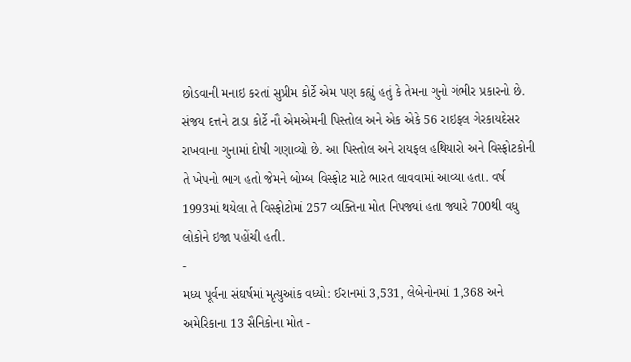છોડવાની મનાઇ કરતાં સુપ્રીમ કોર્ટે એમ પણ કહ્યું હતું કે તેમના ગુનો ગંભીર પ્રકારનો છે.
સંજય દત્તને ટાડા કોર્ટે નૌ એમએમની પિસ્તોલ અને એક એકે 56 રાઇફલ ગેરકાયદેસર રાખવાના ગુનામાં દોષી ગણાવ્યો છે. આ પિસ્તોલ અને રાયફલ હથિયારો અને વિસ્ફોટકોની તે ખેપનો ભાગ હતો જેમને બોમ્બ વિસ્ફોટ માટે ભારત લાવવામાં આવ્યા હતા. વર્ષ 1993માં થયેલા તે વિસ્ફોટોમાં 257 વ્યક્તિના મોત નિપજ્યાં હતા જ્યારે 700થી વધુ લોકોને ઇજા પહોંચી હતી.
-
મધ્ય પૂર્વના સંઘર્ષમાં મૃત્યુઆંક વધ્યો: ઈરાનમાં 3,531, લેબેનોનમાં 1,368 અને અમેરિકાના 13 સૈનિકોના મોત -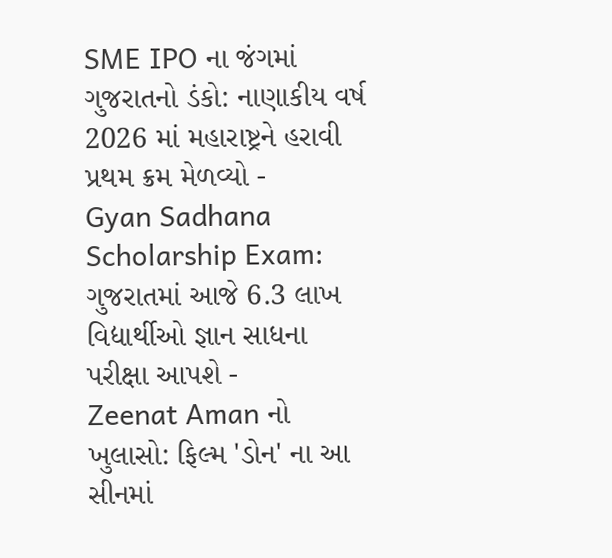SME IPO ના જંગમાં ગુજરાતનો ડંકો: નાણાકીય વર્ષ 2026 માં મહારાષ્ટ્રને હરાવી પ્રથમ ક્રમ મેળવ્યો -
Gyan Sadhana Scholarship Exam: ગુજરાતમાં આજે 6.3 લાખ વિદ્યાર્થીઓ જ્ઞાન સાધના પરીક્ષા આપશે -
Zeenat Aman નો ખુલાસો: ફિલ્મ 'ડોન' ના આ સીનમાં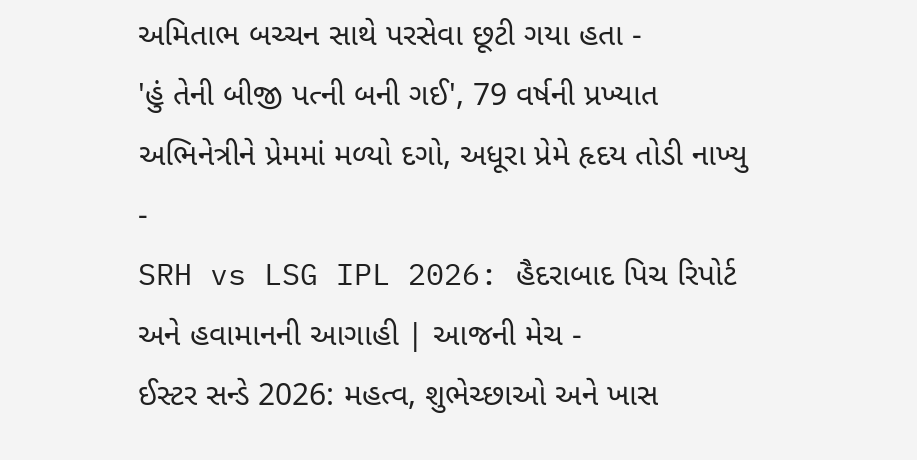અમિતાભ બચ્ચન સાથે પરસેવા છૂટી ગયા હતા -
'હું તેની બીજી પત્ની બની ગઈ', 79 વર્ષની પ્રખ્યાત અભિનેત્રીને પ્રેમમાં મળ્યો દગો, અધૂરા પ્રેમે હૃદય તોડી નાખ્યુ -
SRH vs LSG IPL 2026: હૈદરાબાદ પિચ રિપોર્ટ અને હવામાનની આગાહી | આજની મેચ -
ઈસ્ટર સન્ડે 2026: મહત્વ, શુભેચ્છાઓ અને ખાસ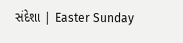સંદેશા | Easter Sunday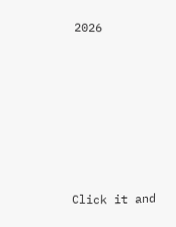2026







Click it and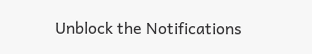Unblock the Notifications